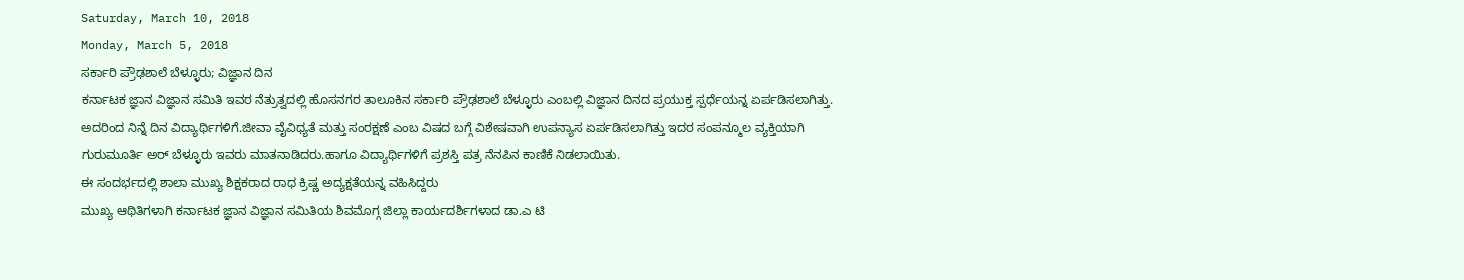Saturday, March 10, 2018
Monday, March 5, 2018
ಸರ್ಕಾರಿ ಪ್ರೌಢಶಾಲೆ ಬೆಳ್ಳೂರು; ವಿಜ್ಞಾನ ದಿನ
ಕರ್ನಾಟಕ ಜ್ಞಾನ ವಿಜ್ಞಾನ ಸಮಿತಿ ಇವರ ನೆತ್ರುತ್ವದಲ್ಲಿ ಹೊಸನಗರ ತಾಲೂಕಿನ ಸರ್ಕಾರಿ ಪ್ರೌಢಶಾಲೆ ಬೆಳ್ಳೂರು ಎಂಬಲ್ಲಿ ವಿಜ್ಞಾನ ದಿನದ ಪ್ರಯುಕ್ತ ಸ್ಪರ್ಧೆಯನ್ನ ಏರ್ಪಡಿಸಲಾಗಿತ್ತು. ಅದರಿಂದ ನಿನ್ನೆ ದಿನ ವಿದ್ಯಾರ್ಥಿಗಳಿಗೆ.ಜೀವಾ ವೈವಿಧ್ಯತೆ ಮತ್ತು ಸಂರಕ್ಷಣೆ ಎಂಬ ವಿಷದ ಬಗ್ಗೆ ವಿಶೇಷವಾಗಿ ಉಪನ್ಯಾಸ ಏರ್ಪಡಿಸಲಾಗಿತ್ತು ಇದರ ಸಂಪನ್ಮೂಲ ವ್ಯಕ್ತಿಯಾಗಿ ಗುರುಮೂರ್ತಿ ಅರ್ ಬೆಳ್ಳೂರು ಇವರು ಮಾತನಾಡಿದರು.ಹಾಗೂ ವಿದ್ಯಾರ್ಥಿಗಳಿಗೆ ಪ್ರಶಸ್ತಿ ಪತ್ರ ನೆನಪಿನ ಕಾಣಿಕೆ ನಿಡಲಾಯಿತು.
ಈ ಸಂದರ್ಭದಲ್ಲಿ ಶಾಲಾ ಮುಖ್ಯ ಶಿಕ್ಷಕರಾದ ರಾಧ ಕ್ರಿಷ್ಣ ಅದ್ಯಕ್ಷತೆಯನ್ನ ವಹಿಸಿದ್ದರು
ಮುಖ್ಯ ಆಥಿತಿಗಳಾಗಿ ಕರ್ನಾಟಕ ಜ್ಞಾನ ವಿಜ್ಞಾನ ಸಮಿತಿಯ ಶಿವಮೊಗ್ಗ ಜಿಲ್ಲಾ ಕಾರ್ಯದರ್ಶಿಗಳಾದ ಡಾ.ಎ ಟಿ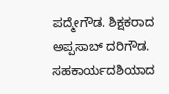ಪದ್ಮೇಗೌಡ. ಶಿಕ್ಷಕರಾದ ಅಪ್ಪಸಾಬ್ ದರಿಗೌಡ. ಸಹಕಾರ್ಯದಶಿಯಾದ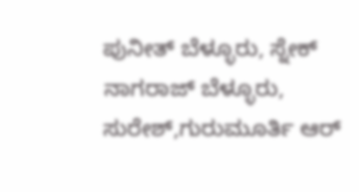ಪುನೀತ್ ಬೆಳ್ಳೂರು, ಸ್ನೇಕ್ ನಾಗರಾಜ್ ಬೆಳ್ಳೂರು, ಸುರೇಶ್,ಗುರುಮೂರ್ತಿ ಆರ್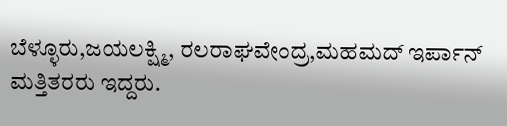ಬೆಳ್ಳೂರು,ಜಯಲಕ್ಷ್ಮಿ, ರಲರಾಘವೇಂದ್ರ,ಮಹಮದ್ ಇರ್ಪಾನ್ ಮತ್ತಿತರರು ಇದ್ದರು.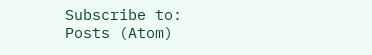Subscribe to:
Posts (Atom)